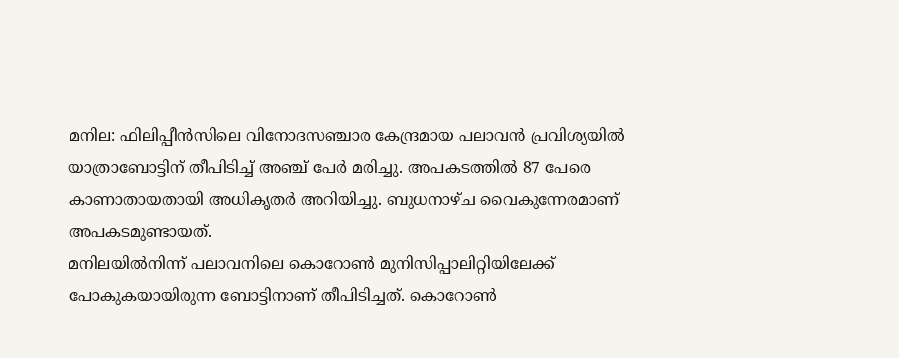മനില: ഫിലിപ്പീൻസിലെ വിനോദസഞ്ചാര കേന്ദ്രമായ പലാവൻ പ്രവിശ്യയിൽ യാത്രാബോട്ടിന് തീപിടിച്ച് അഞ്ച് പേർ മരിച്ചു. അപകടത്തിൽ 87 പേരെ കാണാതായതായി അധികൃതർ അറിയിച്ചു. ബുധനാഴ്ച വൈകുന്നേരമാണ് അപകടമുണ്ടായത്.
മനിലയിൽനിന്ന് പലാവനിലെ കൊറോൺ മുനിസിപ്പാലിറ്റിയിലേക്ക് പോകുകയായിരുന്ന ബോട്ടിനാണ് തീപിടിച്ചത്. കൊറോൺ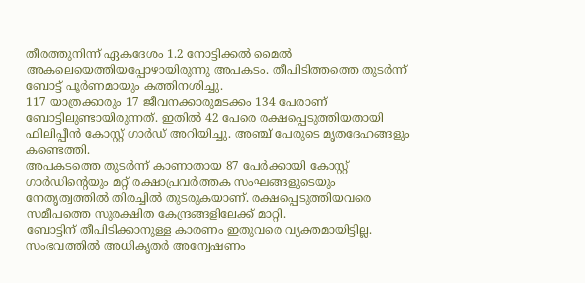തീരത്തുനിന്ന് ഏകദേശം 1.2 നോട്ടിക്കൽ മൈൽ അകലെയെത്തിയപ്പോഴായിരുന്നു അപകടം. തീപിടിത്തത്തെ തുടർന്ന് ബോട്ട് പൂർണമായും കത്തിനശിച്ചു.
117 യാത്രക്കാരും 17 ജീവനക്കാരുമടക്കം 134 പേരാണ് ബോട്ടിലുണ്ടായിരുന്നത്. ഇതിൽ 42 പേരെ രക്ഷപ്പെടുത്തിയതായി ഫിലിപ്പീൻ കോസ്റ്റ് ഗാർഡ് അറിയിച്ചു. അഞ്ച് പേരുടെ മൃതദേഹങ്ങളും കണ്ടെത്തി.
അപകടത്തെ തുടർന്ന് കാണാതായ 87 പേർക്കായി കോസ്റ്റ് ഗാർഡിന്റെയും മറ്റ് രക്ഷാപ്രവർത്തക സംഘങ്ങളുടെയും നേതൃത്വത്തിൽ തിരച്ചിൽ തുടരുകയാണ്. രക്ഷപ്പെടുത്തിയവരെ സമീപത്തെ സുരക്ഷിത കേന്ദ്രങ്ങളിലേക്ക് മാറ്റി.
ബോട്ടിന് തീപിടിക്കാനുള്ള കാരണം ഇതുവരെ വ്യക്തമായിട്ടില്ല. സംഭവത്തിൽ അധികൃതർ അന്വേഷണം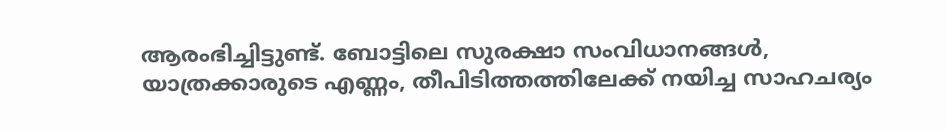ആരംഭിച്ചിട്ടുണ്ട്. ബോട്ടിലെ സുരക്ഷാ സംവിധാനങ്ങൾ, യാത്രക്കാരുടെ എണ്ണം, തീപിടിത്തത്തിലേക്ക് നയിച്ച സാഹചര്യം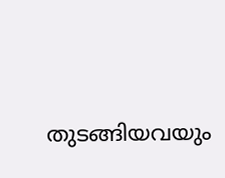തുടങ്ങിയവയും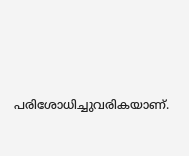പരിശോധിച്ചുവരികയാണ്.